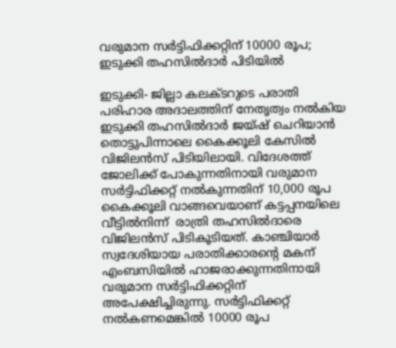വരുമാന സര്‍ട്ടിഫിക്കറ്റിന് 10000 രൂപ; ഇടുക്കി തഹസില്‍ദാര്‍ പിടിയില്‍

ഇടുക്കി- ജില്ലാ കലക്ടറുടെ പരാതി പരിഹാര അദാലത്തിന് നേതൃത്വം നല്‍കിയ ഇടുക്കി തഹസില്‍ദാര്‍ ജയ്ഷ് ചെറിയാന്‍ തൊട്ടുപിന്നാലെ കൈക്കൂലി കേസില്‍ വിജിലന്‍സ് പിടിയിലായി. വിദേശത്ത് ജോലിക്ക് പോകുന്നതിനായി വരുമാന സര്‍ട്ടിഫിക്കറ്റ് നല്‍കുന്നതിന് 10,000 രൂപ കൈക്കൂലി വാങ്ങവെയാണ് കട്ടപ്പനയിലെ വീട്ടില്‍നിന്ന്  രാത്രി തഹസില്‍ദാരെ വിജിലന്‍സ് പിടികൂടിയത്. കാഞ്ചിയാര്‍ സ്വദേശിയായ പരാതിക്കാരന്റെ മകന് എംബസിയില്‍ ഹാജരാക്കുന്നതിനായി വരുമാന സര്‍ട്ടിഫിക്കറ്റിന് അപേക്ഷിച്ചിരുന്നു. സര്‍ട്ടിഫിക്കറ്റ് നല്‍കണമെങ്കില്‍ 10000 രൂപ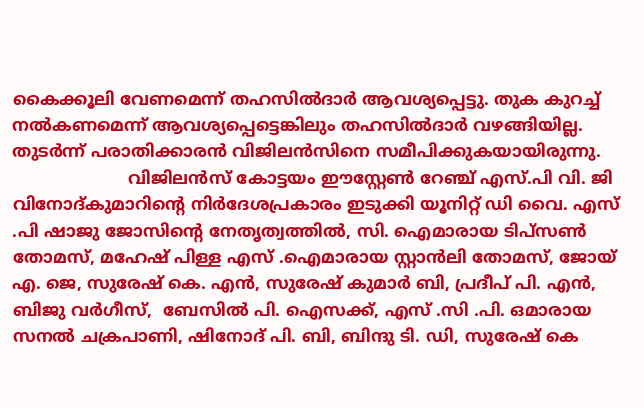കൈക്കൂലി വേണമെന്ന് തഹസില്‍ദാര്‍ ആവശ്യപ്പെട്ടു. തുക കുറച്ച് നല്‍കണമെന്ന് ആവശ്യപ്പെട്ടെങ്കിലും തഹസില്‍ദാര്‍ വഴങ്ങിയില്ല. തുടര്‍ന്ന് പരാതിക്കാരന്‍ വിജിലന്‍സിനെ സമീപിക്കുകയായിരുന്നു.
                      വിജിലന്‍സ് കോട്ടയം ഈസ്റ്റേണ്‍ റേഞ്ച് എസ്.പി വി. ജി വിനോദ്കുമാറിന്റെ നിര്‍ദേശപ്രകാരം ഇടുക്കി യൂനിറ്റ് ഡി വൈ. എസ് .പി ഷാജു ജോസിന്റെ നേതൃത്വത്തില്‍, സി. ഐമാരായ ടിപ്‌സണ്‍ തോമസ്, മഹേഷ് പിള്ള എസ് .ഐമാരായ സ്റ്റാന്‍ലി തോമസ്, ജോയ് എ. ജെ, സുരേഷ് കെ. എന്‍, സുരേഷ് കുമാര്‍ ബി, പ്രദീപ് പി. എന്‍, ബിജു വര്‍ഗീസ്,  ബേസില്‍ പി. ഐസക്ക്, എസ് .സി .പി. ഒമാരായ സനല്‍ ചക്രപാണി, ഷിനോദ് പി. ബി, ബിന്ദു ടി. ഡി, സുരേഷ് കെ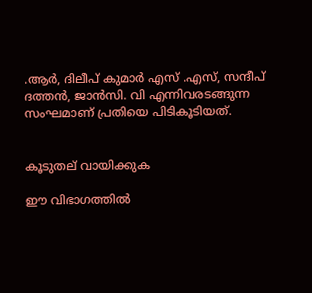.ആര്‍, ദിലീപ് കുമാര്‍ എസ് .എസ്, സന്ദീപ് ദത്തന്‍, ജാന്‍സി. വി എന്നിവരടങ്ങുന്ന സംഘമാണ് പ്രതിയെ പിടികൂടിയത്.


കൂടുതല് വായിക്കുക

ഈ വിഭാഗത്തിൽ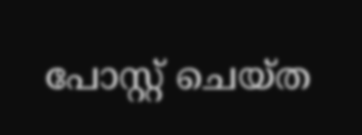പോസ്റ്റ് ചെയ്ത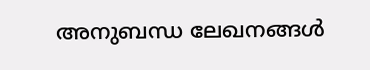അനുബന്ധ ലേഖനങ്ങൾ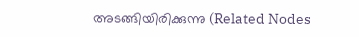അടങ്ങിയിരിക്കുന്നു (Related Nodes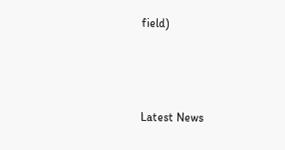field)



Latest News